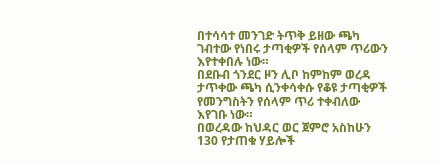በተሳሳተ መንገድ ትጥቅ ይዘው ጫካ ገብተው የነበሩ ታጣቂዎች የሰላም ጥሪውን እየተቀበሉ ነው።
በደቡብ ጎንደር ዞን ሊቦ ከምከም ወረዳ ታጥቀው ጫካ ሲንቀሳቀሱ የቆዩ ታጣቂዎች የመንግስትን የሰላም ጥሪ ተቀብለው እየገቡ ነው።
በወረዳው ከህዳር ወር ጀምሮ አስከሁን 130 የታጠቁ ሃይሎች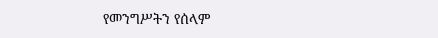የመንግሥትን የሰላም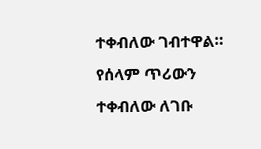ተቀብለው ገብተዋል።
የሰላም ጥሪውን ተቀብለው ለገቡ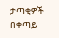ታጣቂዎች በቀጣይ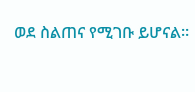ወደ ስልጠና የሚገቡ ይሆናል።